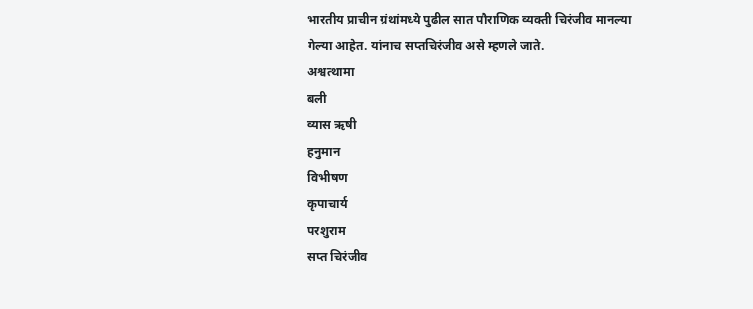भारतीय प्राचीन ग्रंथांमध्ये पुढील सात पौराणिक व्यक्ती चिरंजीव मानल्या गेल्या आहेत. यांनाच सप्तचिरंजीव असे म्हणले जाते.
अश्वत्थामा
बली
व्यास ऋषी
हनुमान
विभीषण
कृपाचार्य
परशुराम
सप्त चिरंजीव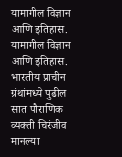यामागील विज्ञान आणि इतिहास.
यामागील विज्ञान आणि इतिहास.
भारतीय प्राचीन ग्रंथांमध्ये पुढील सात पौराणिक व्यक्ती चिरंजीव मानल्या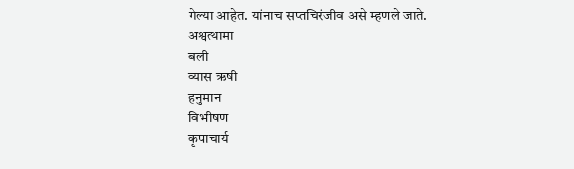गेल्या आहेत. यांनाच सप्तचिरंजीव असे म्हणले जाते.
अश्वत्थामा
बली
व्यास ऋषी
हनुमान
विभीषण
कृपाचार्य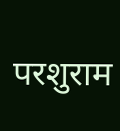परशुराम